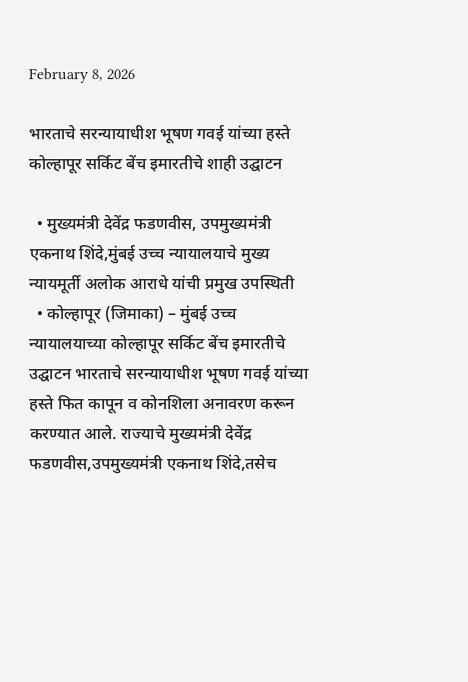February 8, 2026

भारताचे सरन्यायाधीश भूषण गवई यांच्या हस्ते कोल्हापूर सर्किट बेंच इमारतीचे शाही उद्घाटन

  • मुख्यमंत्री देवेंद्र फडणवीस, उपमुख्यमंत्री एकनाथ शिंदे,मुंबई उच्च न्यायालयाचे मुख्य न्यायमूर्ती अलोक आराधे यांची प्रमुख उपस्थिती
  • कोल्हापूर (जिमाका) – मुंबई उच्च न्यायालयाच्या कोल्हापूर सर्किट बेंच इमारतीचे उद्घाटन भारताचे सरन्यायाधीश भूषण गवई यांच्या हस्ते फित कापून व कोनशिला अनावरण करून करण्यात आले. राज्याचे मुख्यमंत्री देवेंद्र फडणवीस,उपमुख्यमंत्री एकनाथ शिंदे,तसेच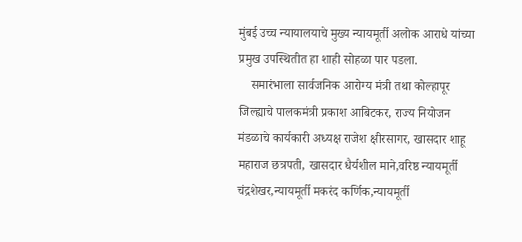मुंबई उच्च न्यायालयाचे मुख्य न्यायमूर्ती अलोक आराधे यांच्या प्रमुख उपस्थितीत हा शाही सोहळा पार पडला.
    समारंभाला सार्वजनिक आरोग्य मंत्री तथा कोल्हापूर जिल्ह्याचे पालकमंत्री प्रकाश आबिटकर, राज्य नियोजन मंडळाचे कार्यकारी अध्यक्ष राजेश क्षीरसागर, खासदार शाहू महाराज छत्रपती, खासदार धैर्यशील माने,वरिष्ठ न्यायमूर्ती चंद्रशेखर,न्यायमूर्ती मकरंद कर्णिक,न्यायमूर्ती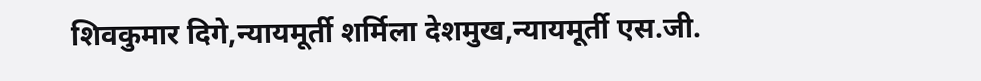शिवकुमार दिगे,न्यायमूर्ती शर्मिला देशमुख,न्यायमूर्ती एस.जी.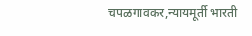चपळगावकर,न्यायमूर्ती भारती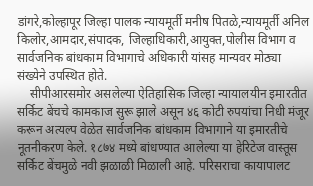डांगरे,कोल्हापूर जिल्हा पालक न्यायमूर्ती मनीष पितळे,न्यायमूर्ती अनिल किलोर,आमदार,संपादक, जिल्हाधिकारी,आयुक्त,पोलीस विभाग व सार्वजनिक बांधकाम विभागाचे अधिकारी यांसह मान्यवर मोठ्या संख्येने उपस्थित होते.
    सीपीआरसमोर असलेल्या ऐतिहासिक जिल्हा न्यायालयीन इमारतीत सर्किट बेंचचे कामकाज सुरू झाले असून ४६ कोटी रुपयांचा निधी मंजूर करून अत्यल्प वेळेत सार्वजनिक बांधकाम विभागाने या इमारतीचे नूतनीकरण केले. १८७४ मध्ये बांधण्यात आलेल्या या हेरिटेज वास्तूस सर्किट बेंचमुळे नवी झळाळी मिळाली आहे. परिसराचा कायापालट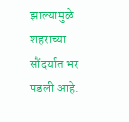झाल्यामुळे शहराच्या सौंदर्यात भर पडली आहे.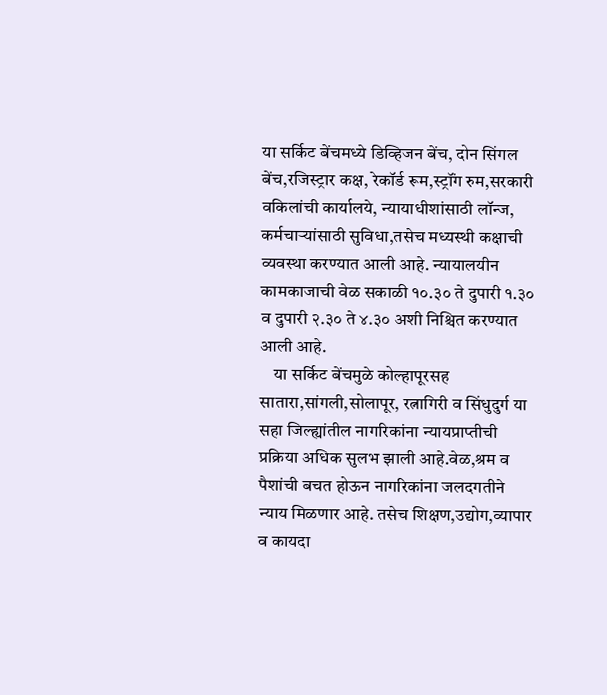या सर्किट बेंचमध्ये डिव्हिजन बेंच, दोन सिंगल बेंच,रजिस्ट्रार कक्ष, रेकॉर्ड रूम,स्ट्रॉंग रुम,सरकारी वकिलांची कार्यालये, न्यायाधीशांसाठी लॉन्ज, कर्मचाऱ्यांसाठी सुविधा,तसेच मध्यस्थी कक्षाची व्यवस्था करण्यात आली आहे. न्यायालयीन कामकाजाची वेळ सकाळी १०.३० ते दुपारी १.३० व दुपारी २.३० ते ४.३० अशी निश्चित करण्यात आली आहे.
    या सर्किट बेंचमुळे कोल्हापूरसह सातारा,सांगली,सोलापूर, रत्नागिरी व सिंधुदुर्ग या सहा जिल्ह्यांतील नागरिकांना न्यायप्राप्तीची प्रक्रिया अधिक सुलभ झाली आहे.वेळ,श्रम व पैशांची बचत होऊन नागरिकांना जलदगतीने न्याय मिळणार आहे. तसेच शिक्षण,उद्योग,व्यापार व कायदा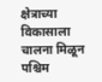क्षेत्राच्या विकासाला चालना मिळून पश्चिम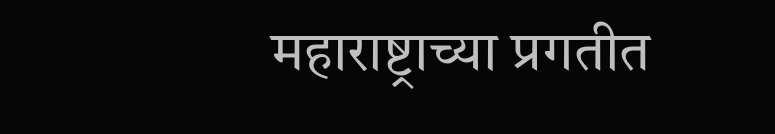महाराष्ट्राच्या प्रगतीत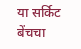या सर्किट बेंचचा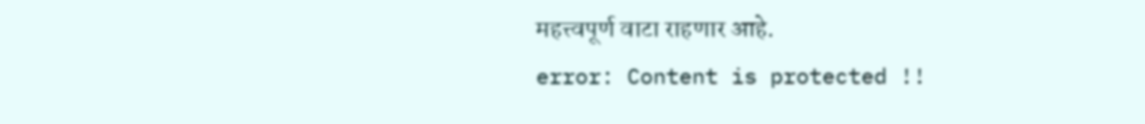महत्त्वपूर्ण वाटा राहणार आहे.
error: Content is protected !!